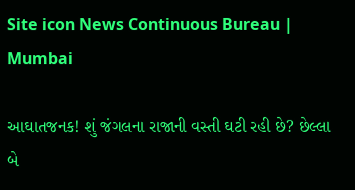Site icon News Continuous Bureau | Mumbai

આઘાતજનક! શું જંગલના રાજાની વસ્તી ઘટી રહી છે? છેલ્લા બે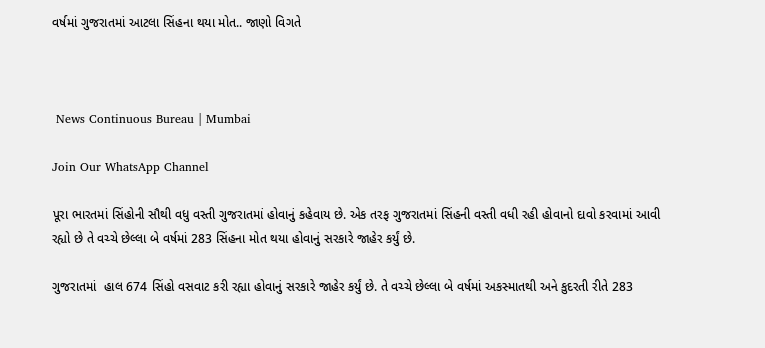વર્ષમાં ગુજરાતમાં આટલા સિંહના થયા મોત.. જાણો વિગતે



 News Continuous Bureau | Mumbai

Join Our WhatsApp Channel

પૂરા ભારતમાં સિંહોની સૌથી વધુ વસ્તી ગુજરાતમાં હોવાનું કહેવાય છે. એક તરફ ગુજરાતમાં સિંહની વસ્તી વધી રહી હોવાનો દાવો કરવામાં આવી રહ્યો છે તે વચ્ચે છેલ્લા બે વર્ષમાં 283 સિંહના મોત થયા હોવાનું સરકારે જાહેર કર્યું છે.

ગુજરાતમાં  હાલ 674 સિંહો વસવાટ કરી રહ્યા હોવાનું સરકારે જાહેર કર્યું છે. તે વચ્ચે છેલ્લા બે વર્ષમાં અકસ્માતથી અને કુદરતી રીતે 283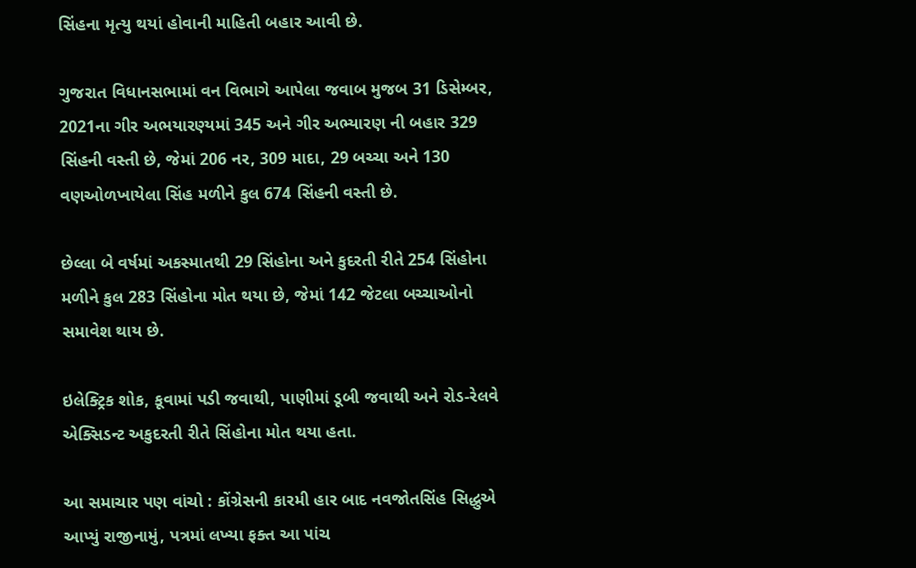સિંહના મૃત્યુ થયાં હોવાની માહિતી બહાર આવી છે.

ગુજરાત વિધાનસભામાં વન વિભાગે આપેલા જવાબ મુજબ 31 ડિસેમ્બર, 2021ના ગીર અભયારણ્યમાં 345 અને ગીર અભ્યારણ ની બહાર 329 સિંહની વસ્તી છે, જેમાં 206 નર, 309 માદા, 29 બચ્ચા અને 130 વણઓળખાયેલા સિંહ મળીને કુલ 674 સિંહની વસ્તી છે.

છેલ્લા બે વર્ષમાં અકસ્માતથી 29 સિંહોના અને કુદરતી રીતે 254 સિંહોના મળીને કુલ 283 સિંહોના મોત થયા છે, જેમાં 142 જેટલા બચ્ચાઓનો સમાવેશ થાય છે.

ઇલેક્ટ્રિક શોક, કૂવામાં પડી જવાથી, પાણીમાં ડૂબી જવાથી અને રોડ-રેલવે એક્સિડન્ટ અકુદરતી રીતે સિંહોના મોત થયા હતા.

આ સમાચાર પણ વાંચો : કોંગ્રેસની કારમી હાર બાદ નવજોતસિંહ સિદ્ધુએ આપ્યું રાજીનામું, પત્રમાં લખ્યા ફક્ત આ પાંચ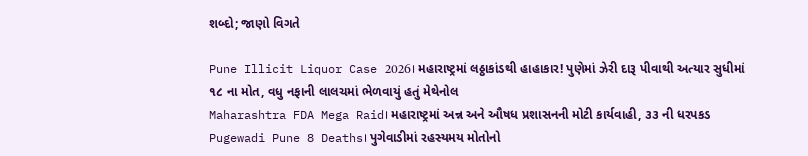શબ્દો; જાણો વિગતે

Pune Illicit Liquor Case 2026। મહારાષ્ટ્રમાં લઠ્ઠાકાંડથી હાહાકાર! પુણેમાં ઝેરી દારૂ પીવાથી અત્યાર સુધીમાં ૧૮ ના મોત, વધુ નફાની લાલચમાં ભેળવાયું હતું મેથેનોલ
Maharashtra FDA Mega Raid। મહારાષ્ટ્રમાં અન્ન અને ઔષધ પ્રશાસનની મોટી કાર્યવાહી, ૩૩ ની ધરપકડ
Pugewadi Pune 8 Deaths। પુગેવાડીમાં રહસ્યમય મોતોનો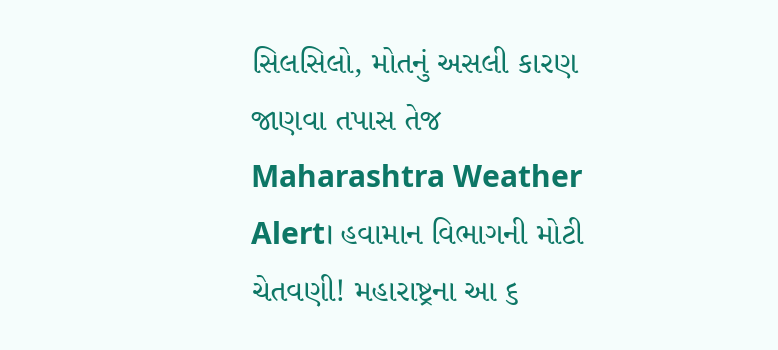સિલસિલો, મોતનું અસલી કારણ જાણવા તપાસ તેજ
Maharashtra Weather Alert। હવામાન વિભાગની મોટી ચેતવણી! મહારાષ્ટ્રના આ ૬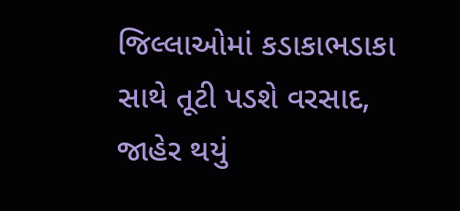જિલ્લાઓમાં કડાકાભડાકા સાથે તૂટી પડશે વરસાદ, જાહેર થયું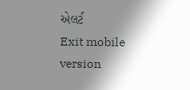એલર્ટ
Exit mobile version